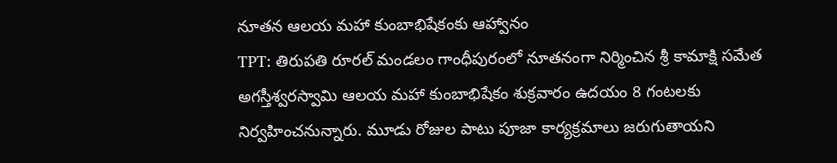నూతన ఆలయ మహా కుంబాభిషేకంకు ఆహ్వానం
TPT: తిరుపతి రూరల్ మండలం గాంధీపురంలో నూతనంగా నిర్మించిన శ్రీ కామాక్షి సమేత అగస్తీశ్వరస్వామి ఆలయ మహా కుంబాభిషేకం శుక్రవారం ఉదయం 8 గంటలకు నిర్వహించనున్నారు. మూడు రోజుల పాటు పూజా కార్యక్రమాలు జరుగుతాయని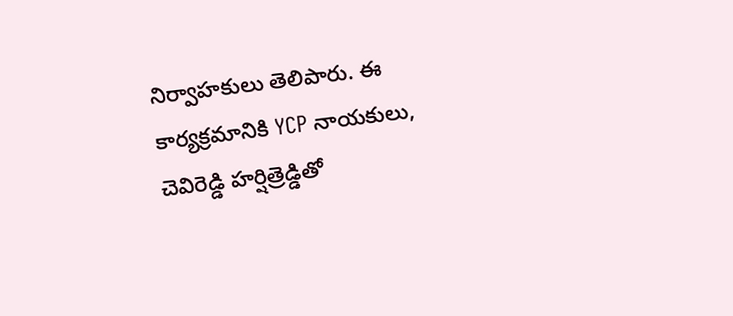నిర్వాహకులు తెలిపారు. ఈ కార్యక్రమానికి YCP నాయకులు, చెవిరెడ్డి హర్షిత్రెడ్డితో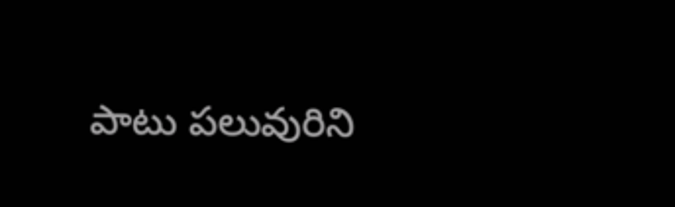పాటు పలువురిని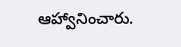ఆహ్వానించారు.